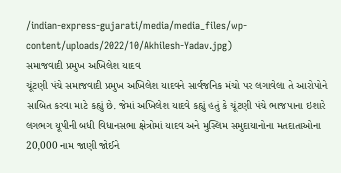/indian-express-gujarati/media/media_files/wp-content/uploads/2022/10/Akhilesh-Yadav.jpg)
સમાજવાદી પ્રમુખ અખિલેશ યાદવ
ચૂંટણી પંચે સમાજવાદી પ્રમુખ અખિલેશ યાદવને સાર્વજનિક મંચો પર લગાવેલા તે આરોપોને સાબિત કરવા માટે કહ્યું છે. જેમાં અખિલેશ યાદવે કહ્યું હતું કે ચૂંટણી પંચે ભાજપાના ઇશારે લગભગ યૂપીની બધી વિધાનસભા ક્ષેત્રોમાં યાદવ અને મુસ્લિમ સમુદાયાનોના મતદાતાઓના 20,000 નામ જાણી જોઈને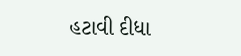હટાવી દીધા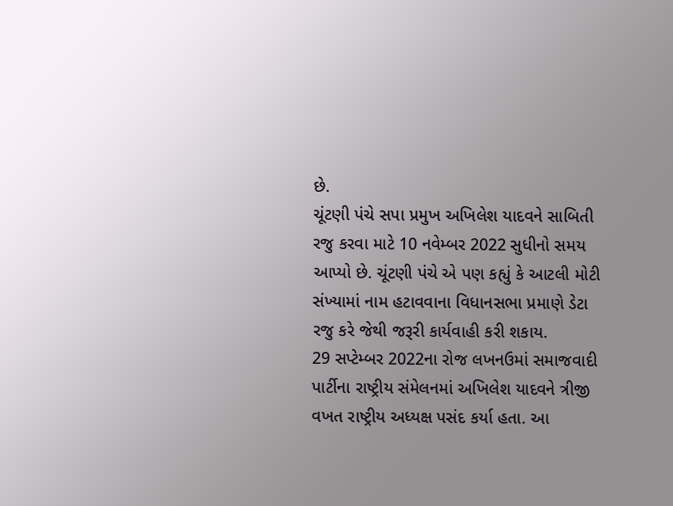છે.
ચૂંટણી પંચે સપા પ્રમુખ અખિલેશ યાદવને સાબિતી રજુ કરવા માટે 10 નવેમ્બર 2022 સુધીનો સમય આપ્યો છે. ચૂંટણી પંચે એ પણ કહ્યું કે આટલી મોટી સંખ્યામાં નામ હટાવવાના વિધાનસભા પ્રમાણે ડેટા રજુ કરે જેથી જરૂરી કાર્યવાહી કરી શકાય.
29 સપ્ટેમ્બર 2022ના રોજ લખનઉમાં સમાજવાદી પાર્ટીના રાષ્ટ્રીય સંમેલનમાં અખિલેશ યાદવને ત્રીજી વખત રાષ્ટ્રીય અધ્યક્ષ પસંદ કર્યા હતા. આ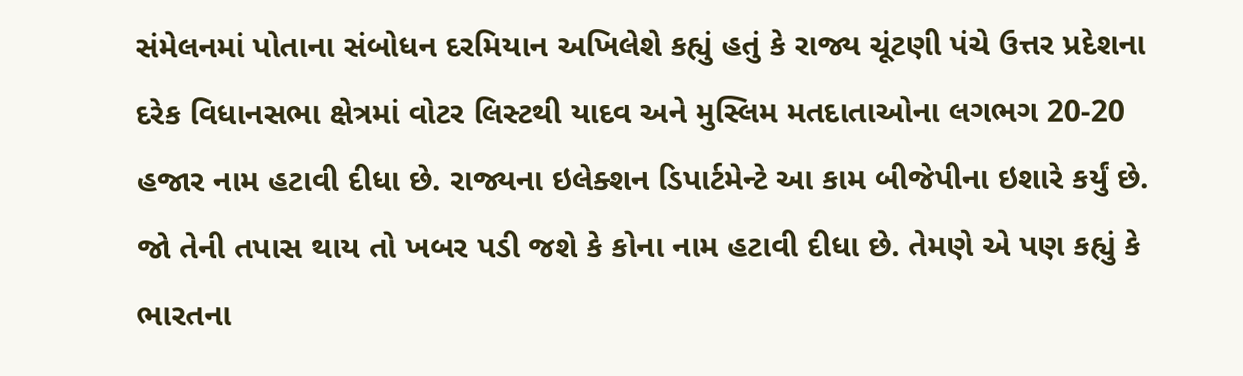સંમેલનમાં પોતાના સંબોધન દરમિયાન અખિલેશે કહ્યું હતું કે રાજ્ય ચૂંટણી પંચે ઉત્તર પ્રદેશના દરેક વિધાનસભા ક્ષેત્રમાં વોટર લિસ્ટથી યાદવ અને મુસ્લિમ મતદાતાઓના લગભગ 20-20 હજાર નામ હટાવી દીધા છે. રાજ્યના ઇલેક્શન ડિપાર્ટમેન્ટે આ કામ બીજેપીના ઇશારે કર્યું છે. જો તેની તપાસ થાય તો ખબર પડી જશે કે કોના નામ હટાવી દીધા છે. તેમણે એ પણ કહ્યું કે ભારતના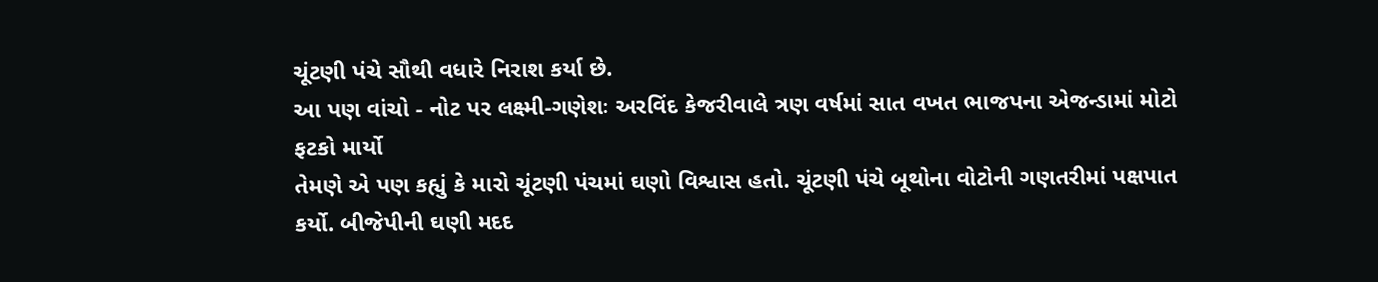ચૂંટણી પંચે સૌથી વધારે નિરાશ કર્યા છે.
આ પણ વાંચો - નોટ પર લક્ષ્મી-ગણેશઃ અરવિંદ કેજરીવાલે ત્રણ વર્ષમાં સાત વખત ભાજપના એજન્ડામાં મોટો ફટકો માર્યો
તેમણે એ પણ કહ્યું કે મારો ચૂંટણી પંચમાં ઘણો વિશ્વાસ હતો. ચૂંટણી પંચે બૂથોના વોટોની ગણતરીમાં પક્ષપાત કર્યો. બીજેપીની ઘણી મદદ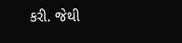કરી. જેથી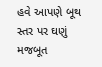હવે આપણે બૂથ સ્તર પર ઘણું મજબૂત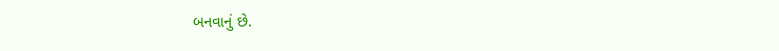બનવાનું છે.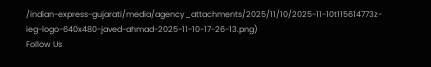/indian-express-gujarati/media/agency_attachments/2025/11/10/2025-11-10t115614773z-ieg-logo-640x480-javed-ahmad-2025-11-10-17-26-13.png)
Follow Us